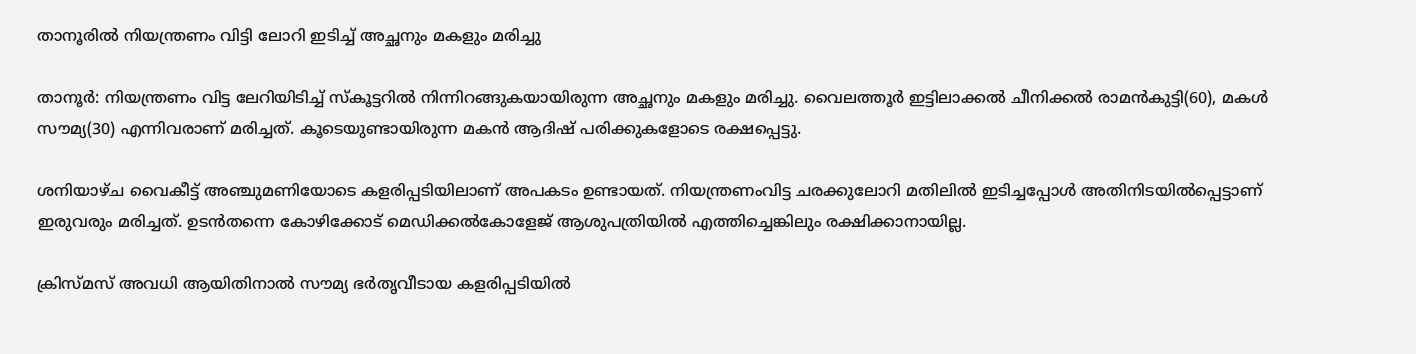താനൂരില്‍ നിയന്ത്രണം വിട്ടി ലോറി ഇടിച്ച് അച്ഛനും മകളും മരിച്ചു

താനൂര്‍: നിയന്ത്രണം വിട്ട ലേറിയിടിച്ച് സ്‌കൂട്ടറില്‍ നിന്നിറങ്ങുകയായിരുന്ന അച്ഛനും മകളും മരിച്ചു. വൈലത്തൂര്‍ ഇട്ടിലാക്കല്‍ ചീനിക്കല്‍ രാമന്‍കുട്ടി(60), മകള്‍ സൗമ്യ(30) എന്നിവരാണ് മരിച്ചത്. കൂടെയുണ്ടായിരുന്ന മകന്‍ ആദിഷ് പരിക്കുകളോടെ രക്ഷപ്പെട്ടു.

ശനിയാഴ്ച വൈകീട്ട് അഞ്ചുമണിയോടെ കളരിപ്പടിയിലാണ് അപകടം ഉണ്ടായത്. നിയന്ത്രണംവിട്ട ചരക്കുലോറി മതിലില്‍ ഇടിച്ചപ്പോള്‍ അതിനിടയില്‍പ്പെട്ടാണ് ഇരുവരും മരിച്ചത്. ഉടന്‍തന്നെ കോഴിക്കോട് മെഡിക്കല്‍കോളേജ് ആശുപത്രിയില്‍ എത്തിച്ചെങ്കിലും രക്ഷിക്കാനായില്ല.

ക്രിസ്മസ് അവധി ആയിതിനാല്‍ സൗമ്യ ഭര്‍തൃവീടായ കളരിപ്പടിയില്‍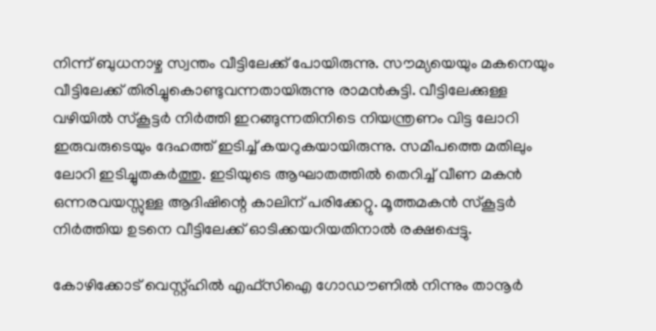നിന്ന് ബുധനാഴ്ച സ്വന്തം വീട്ടിലേക്ക് പോയിരുന്നു. സൗമ്യയെയും മകനെയും വീട്ടിലേക്ക് തിരിച്ചുകൊണ്ടുവന്നതായിരുന്നു രാമന്‍കുട്ടി. വീട്ടിലേക്കുള്ള വഴിയില്‍ സ്‌കൂട്ടര്‍ നിര്‍ത്തി ഇറങ്ങുന്നതിനിടെ നിയന്ത്രണം വിട്ട ലോറി ഇരുവരുടെയും ദേഹത്ത് ഇടിച്ച് കയറുകയായിരുന്നു. സമീപത്തെ മതിലും ലോറി ഇടിച്ചുതകര്‍ത്തു. ഇടിയുടെ ആഘാതത്തില്‍ തെറിച്ച് വീണ മകന്‍ ഒന്നരവയസ്സുള്ള ആദിഷിന്റെ കാലിന് പരിക്കേറ്റു. മൂത്തമകന്‍ സ്‌കൂട്ടര്‍ നിര്‍ത്തിയ ഉടനെ വീട്ടിലേക്ക് ഓടിക്കയറിയതിനാല്‍ രക്ഷപ്പെട്ടു.

കോഴിക്കോട് വെസ്റ്റ്ഹില്‍ എഫ്‌സിഐ ഗോഡൗണില്‍ നിന്നും താനൂര്‍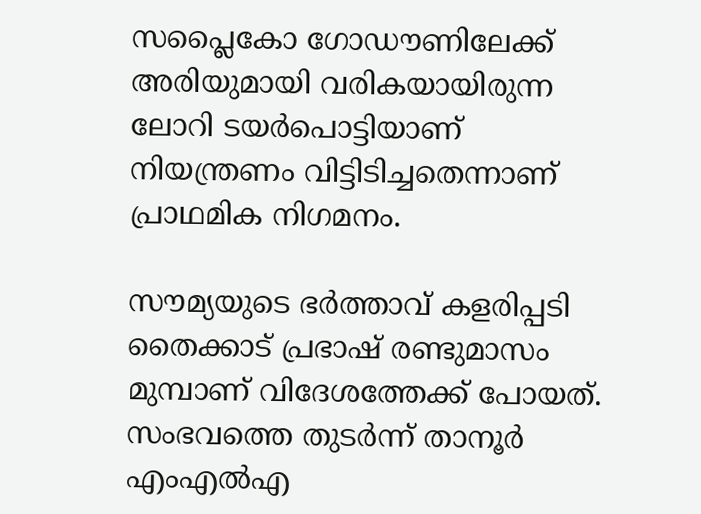സപ്ലൈകോ ഗോഡൗണിലേക്ക് അരിയുമായി വരികയായിരുന്ന ലോറി ടയര്‍പൊട്ടിയാണ് നിയന്ത്രണം വിട്ടിടിച്ചതെന്നാണ് പ്രാഥമിക നിഗമനം.

സൗമ്യയുടെ ഭര്‍ത്താവ് കളരിപ്പടി തൈക്കാട് പ്രഭാഷ് രണ്ടുമാസം മുമ്പാണ് വിദേശത്തേക്ക് പോയത്. സംഭവത്തെ തുടര്‍ന്ന് താനൂര്‍ എംഎല്‍എ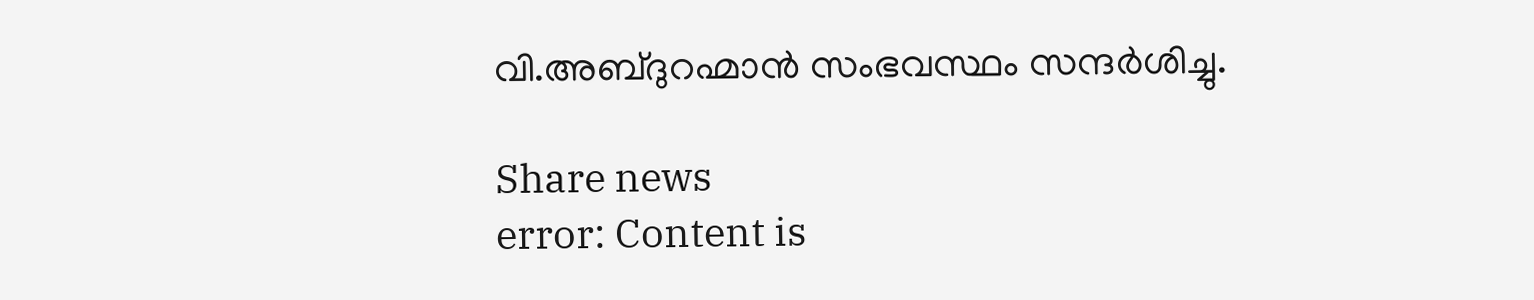വി.അബ്ദുറഹ്മാന്‍ സംഭവസ്ഥം സന്ദര്‍ശിച്ചു.

Share news
error: Content is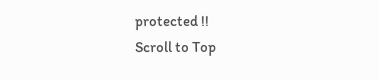protected !!
Scroll to Top